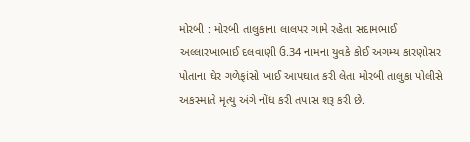મોરબી : મોરબી તાલુકાના લાલપર ગામે રહેતા સદામભાઈ અલ્લારખાભાઈ દલવાણી ઉ.34 નામના યુવકે કોઈ અગમ્ય કારણોસર પોતાના ઘેર ગળેફાંસો ખાઈ આપઘાત કરી લેતા મોરબી તાલુકા પોલીસે અકસ્માતે મૃત્યુ અંગે નોંધ કરી તપાસ શરૂ કરી છે.